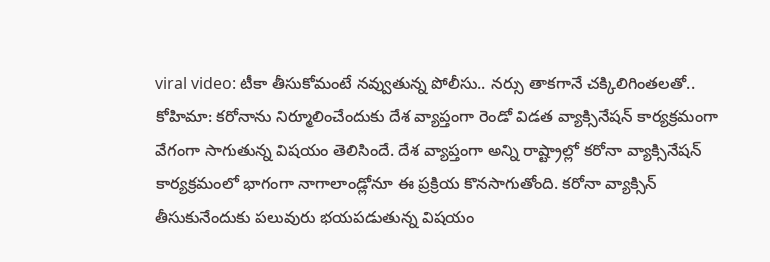viral video: టీకా తీసుకోమంటే నవ్వుతున్న పోలీసు.. నర్సు తాకగానే చక్కిలిగింతలతో..
కోహిమా: కరోనాను నిర్మూలించేందుకు దేశ వ్యాప్తంగా రెండో విడత వ్యాక్సినేషన్ కార్యక్రమంగా వేగంగా సాగుతున్న విషయం తెలిసిందే. దేశ వ్యాప్తంగా అన్ని రాష్ట్రాల్లో కరోనా వ్యాక్సినేషన్ కార్యక్రమంలో భాగంగా నాగాలాండ్లోనూ ఈ ప్రక్రియ కొనసాగుతోంది. కరోనా వ్యాక్సిన్ తీసుకునేందుకు పలువురు భయపడుతున్న విషయం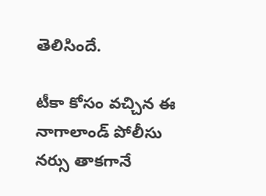తెలిసిందే.

టీకా కోసం వచ్చిన ఈ నాగాలాండ్ పోలీసు నర్సు తాకగానే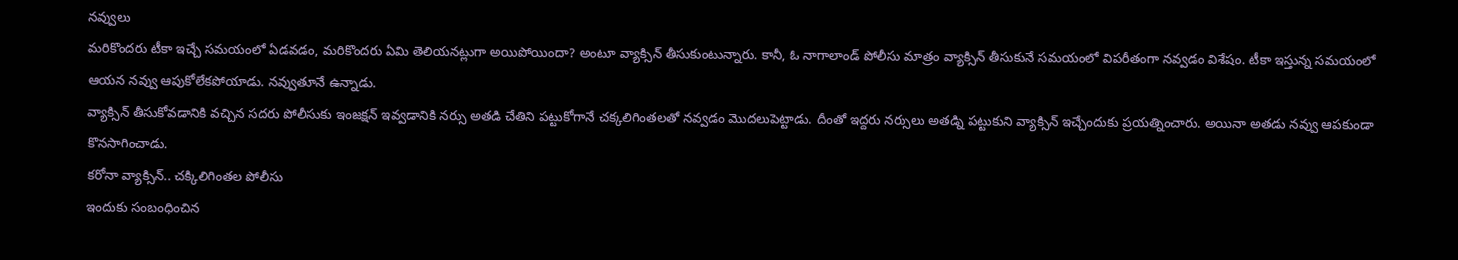నవ్వులు
మరికొందరు టీకా ఇచ్చే సమయంలో ఏడవడం, మరికొందరు ఏమి తెలియనట్లుగా అయిపోయిందా? అంటూ వ్యాక్సిన్ తీసుకుంటున్నారు. కానీ, ఓ నాగాలాండ్ పోలీసు మాత్రం వ్యాక్సిన్ తీసుకునే సమయంలో విపరీతంగా నవ్వడం విశేషం. టీకా ఇస్తున్న సమయంలో ఆయన నవ్వు ఆపుకోలేకపోయాడు. నవ్వుతూనే ఉన్నాడు.
వ్యాక్సిన్ తీసుకోవడానికి వచ్చిన సదరు పోలీసుకు ఇంజక్షన్ ఇవ్వడానికి నర్సు అతడి చేతిని పట్టుకోగానే చక్కలిగింతలతో నవ్వడం మొదలుపెట్టాడు. దీంతో ఇద్దరు నర్సులు అతడ్ని పట్టుకుని వ్యాక్సిన్ ఇచ్చేందుకు ప్రయత్నించారు. అయినా అతడు నవ్వు ఆపకుండా కొనసాగించాడు.
కరోనా వ్యాక్సిన్.. చక్కిలిగింతల పోలీసు
ఇందుకు సంబంధించిన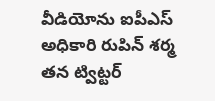వీడియోను ఐపీఎస్ అధికారి రుపిన్ శర్మ తన ట్విట్టర్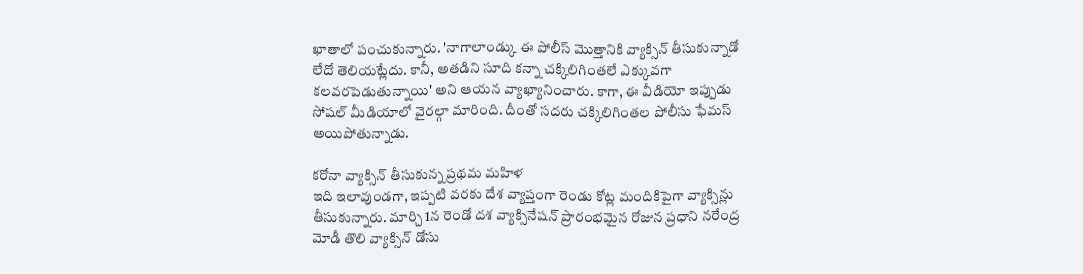ఖాతాలో పంచుకున్నారు. 'నాగాలాండ్కు ఈ పోలీస్ మొత్తానికి వ్యాక్సిన్ తీసుకున్నాడో లేదో తెలియట్లేదు. కానీ, అతడిని సూది కన్నా చక్కిలిగింతలే ఎక్కువగా కలవరపెడుతున్నాయి' అని ఆయన వ్యాఖ్యానించారు. కాగా, ఈ వీడియో ఇప్పుడు సోషల్ మీడియాలో వైరల్గా మారింది. దీంతో సదరు చక్కిలిగింతల పోలీసు ఫేమస్ అయిపోతున్నాడు.

కరోనా వ్యాక్సిన్ తీసుకున్న ప్రథమ మహిళ
ఇది ఇలావుండగా, ఇప్పటి వరకు దేశ వ్యాప్తంగా రెండు కోట్ల మందికిపైగా వ్యాక్సిన్లు తీసుకున్నారు. మార్చి 1న రెండో దశ వ్యాక్సినేషన్ ప్రారంభమైన రోజున ప్రధాని నరేంద్ర మోడీ తొలి వ్యాక్సిన్ డోసు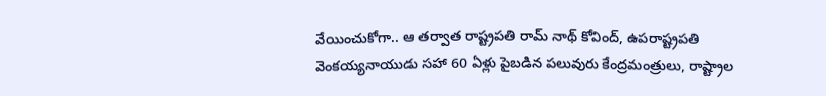వేయించుకోగా.. ఆ తర్వాత రాష్ట్రపతి రామ్ నాథ్ కోవింద్, ఉపరాష్ట్రపతి వెంకయ్యనాయుడు సహా 60 ఏళ్లు పైబడిన పలువురు కేంద్రమంత్రులు, రాష్ట్రాల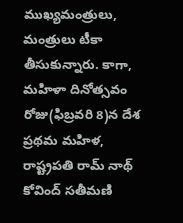ముఖ్యమంత్రులు, మంత్రులు టీకా తీసుకున్నారు. కాగా, మహిళా దినోత్సవం రోజు(ఫిబ్రవరి 8)న దేశ ప్రథమ మహిళ, రాష్ట్రపతి రామ్ నాథ్ కోవింద్ సతీమణి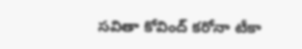సవితా కోవింద్ కరోనా టీకా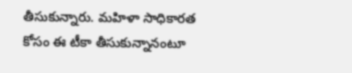తీసుకున్నారు. మహిళా సాధికారత కోసం ఈ టీకా తీసుకున్నానంటూ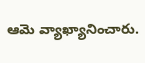ఆమె వ్యాఖ్యానించారు.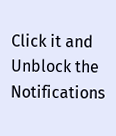Click it and Unblock the Notifications